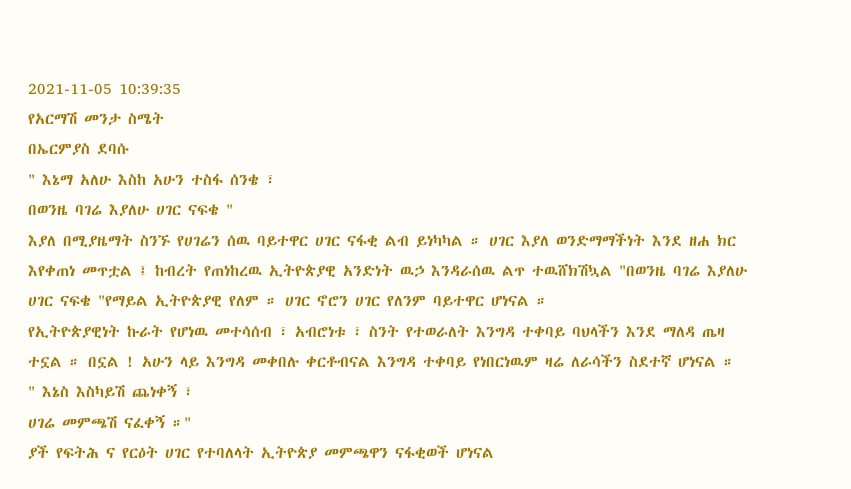2021-11-05 10:39:35
የአርማሽ መንታ ስሜት
በኤርምያስ ደባሱ
" እኔማ አለሁ እስከ አሁን ተስፋ ሰንቄ ፣
በወንዜ ባገሬ እያለሁ ሀገር ናፍቄ "
እያለ በሚያዜማት ስንኙ የሀገሬን ሰዉ ባይተዋር ሀገር ናፋቂ ልብ ይነካካል ። ሀገር እያለ ወንድማማችነት እንደ ዘሐ ክር እየቀጠነ መጥቷል ፤ ከብረት የጠነከረዉ ኢትዮጵያዊ አንድነት ዉኃ እንዳራሰዉ ልጥ ተዉሸክሽኳል "በወንዜ ባገሬ እያለሁ ሀገር ናፍቄ "የማይል ኢትዮጵያዊ የለም ። ሀገር ኖሮን ሀገር የለንም ባይተዋር ሆነናል ።
የኢትዮጵያዊነት ኩራት የሆነዉ መተሳሰብ ፣ አብሮነቱ ፣ ስንት የተወራለት እንግዳ ተቀባይ ባህላችን እንደ ማለዳ ጤዛ ተኗል ። በኗል ! አሁን ላይ እንግዳ መቀበሉ ቀርቶብናል እንግዳ ተቀባይ የነበርነዉም ዛሬ ለራሳችን ስደተኛ ሆነናል ።
" እኔስ እስካይሽ ጨነቀኝ ፣
ሀገሬ መምጫሽ ናፈቀኝ ።"
ያች የፍትሕ ና የርዕት ሀገር የተባለላት ኢትዮጵያ መምጫዋን ናፋቂወች ሆነናል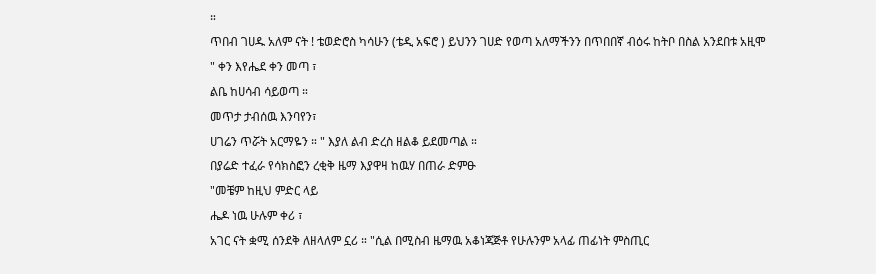።
ጥበብ ገሀዱ አለም ናት ! ቴወድሮስ ካሳሁን (ቴዲ አፍሮ ) ይህንን ገሀድ የወጣ አለማችንን በጥበበኛ ብዕሩ ከትቦ በስል አንደበቱ አዚሞ
" ቀን እየሔደ ቀን መጣ ፣
ልቤ ከሀሳብ ሳይወጣ ።
መጥታ ታብሰዉ እንባየን፣
ሀገሬን ጥሯት አርማዬን ። " እያለ ልብ ድረስ ዘልቆ ይደመጣል ።
በያሬድ ተፈራ የሳክስፎን ረቂቅ ዜማ እያዋዛ ከዉሃ በጠራ ድምፁ
"መቼም ከዚህ ምድር ላይ
ሔዶ ነዉ ሁሉም ቀሪ ፣
አገር ናት ቋሚ ሰንደቅ ለዘላለም ኗሪ ። "ሲል በሚስብ ዜማዉ አቆነጃጅቶ የሁሉንም አላፊ ጠፊነት ምስጢር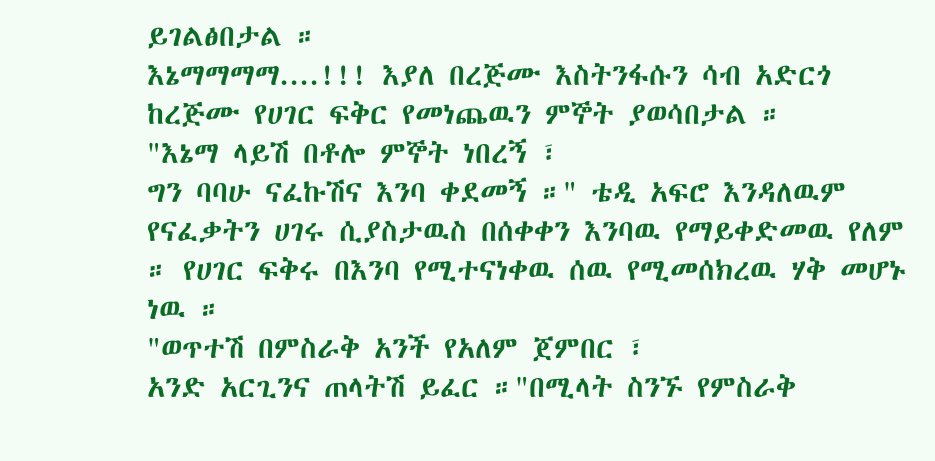ይገልፅበታል ።
እኔማማማማ....!!! እያለ በረጅሙ እስትንፋሱን ሳብ አድርጎ ከረጅሙ የሀገር ፍቅር የመነጨዉን ምኞት ያወሳበታል ።
"እኔማ ላይሽ በቶሎ ምኞት ነበረኝ ፣
ግን ባባሁ ናፈኩሽና እንባ ቀደመኝ ።" ቴዲ አፍሮ እንዳለዉም የናፈቃትን ሀገሩ ሲያስታዉስ በሰቀቀን እንባዉ የማይቀድመዉ የለም ። የሀገር ፍቅሩ በእንባ የሚተናነቀዉ ሰዉ የሚመሰክረዉ ሃቅ መሆኑ ነዉ ።
"ወጥተሽ በምስራቅ አንች የአለም ጀምበር ፣
አንድ አርጊንና ጠላትሽ ይፈር ።"በሚላት ስንኙ የምስራቅ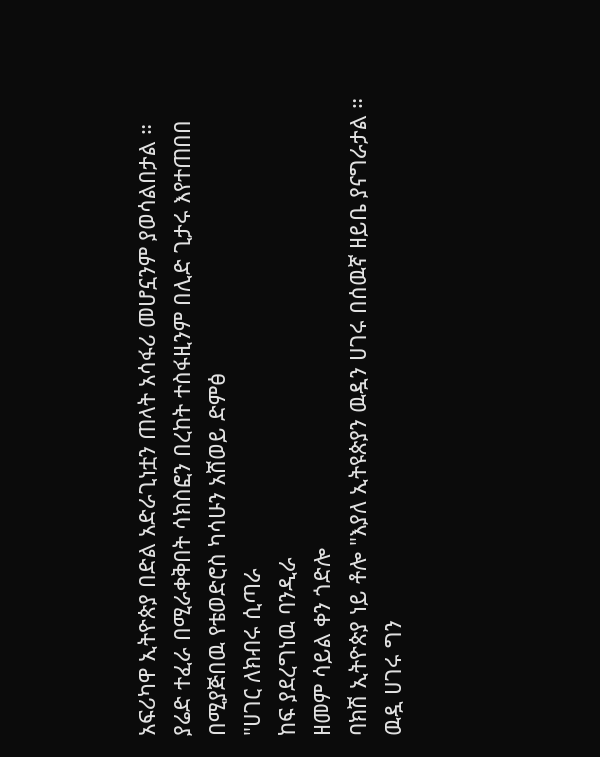አፍሪካዋ ኢትዮጵያ በድል አድራጊነቷን ጠላት አሳፋሪ መሆኗንም ያወሳልበታል ።
ያሬድ ተፈራ በሚራቀቅበት ሳክስፎን በረከት ተስፋዚንም በሊድ ጊታሩ እየተጠበበ በሚያጅበዉ የቴወድሮስ ካሳሁን አሸወይ ድምፅ
"ሀገር ለክብሩ ሲጣራ
ከፍ ያደረግነዉ ባንዲራ
ዘመም ሳይል ቀን ጎድሎ
ባክሽ ኢትዮጵያ ነይ ቶሎ "እያለ ኢትዩጵያን ዉዷን ሀገሩ በሰዉኛ ዘይቤ ያናግራታል ። ዉዷ ሀገሩ ግን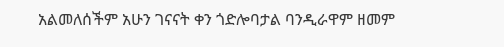አልመለሰችም አሁን ገናናት ቀን ጎድሎባታል ባንዲራዋም ዘመም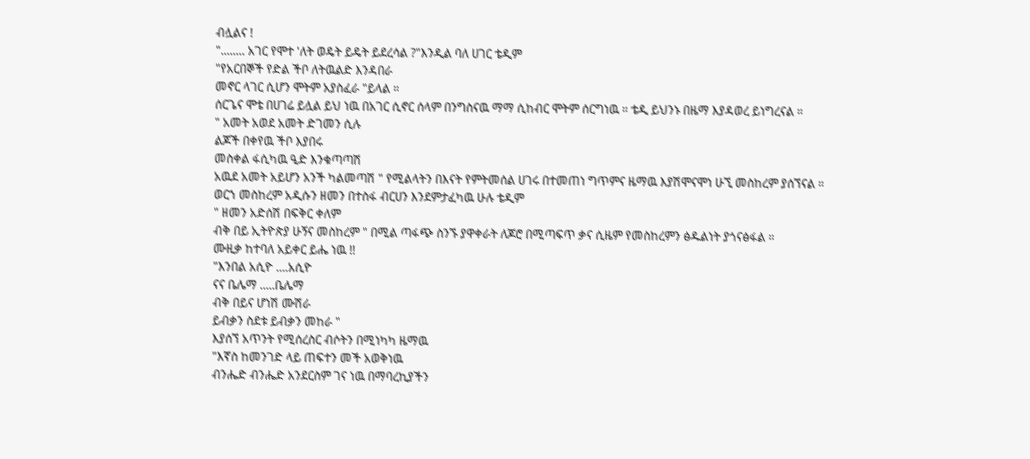ብሏልና !
"........ አገር የሞተ 'ለት ወዴት ይዴት ይደረሳል ?"እንዲል ባለ ሀገር ቴዲም
"የአርበኞች የድል ችቦ ለትዉልድ እንዳበራ
መኖር ላገር ሲሆን ሞትም አያስፈራ "ይላል ።
ሰርጌና ሞቴ በሀገሬ ይሏል ይህ ነዉ በአገር ሲኖር ሰላም በንግስናዉ ማማ ሲከብር ሞትም ሰርግነዉ ። ቴዲ ይህንኑ በዜማ እያዳወረ ይነግረናል ።
" አመት አወደ አመት ድገመን ሲሉ
ልጆች በቀየዉ ችቦ እያበሩ
መስቀል ፋሲካዉ ዒድ እንቁጣጣሽ
አዉደ አመት አይሆን አንች ካልመጣሽ " የሚልላትን በእናት የምትመሰል ሀገሩ በተመጠነ ግጥምና ዜማዉ እያሽሞናሞነ ሁኚ መስከረም ያሰኘናል ።
ወርኀ መስከረም አዲሱን ዘመን በተስፋ ብርሀን እንደምታፈካዉ ሁሉ ቴዲም
" ዘመን አድሰሽ በፍቅር ቀለም
ብቅ በይ ኢትዮጵያ ሁኝና መስከረም " በሚል ጣፋጭ ስንኙ ያዋቀራት ለጆሮ በሚጣፍጥ ቃና ሲዜም የመስከረምን ፅዱልነት ያጎናፅፋል ።
ሙዚቃ ከተባለ አይቀር ይሔ ነዉ !!
"እንበል አሲዮ ....አሲዮ
ናና ቤሌማ .....ቤሌማ
ብቅ በይና ሆነሽ ሙሽራ
ይብቃን ስደቱ ይብቃን መከራ "
እያሰኘ አጥንት የሚሰረስር ብሶትን በሚነካካ ዜማዉ
"እኛስ ከመንገድ ላይ ጠፍተን መች አወቅነዉ
ብንሔድ ብንሔድ አንደርስም ገና ነዉ በማባረኪያችን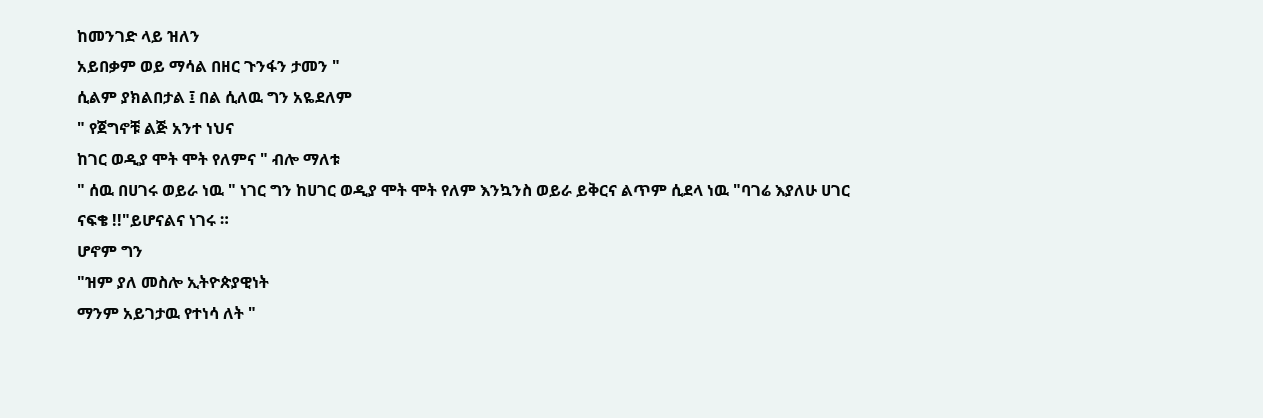ከመንገድ ላይ ዝለን
አይበቃም ወይ ማሳል በዘር ጉንፋን ታመን "
ሲልም ያክልበታል ፤ በል ሲለዉ ግን አዬደለም
" የጀግኖቹ ልጅ አንተ ነህና
ከገር ወዲያ ሞት ሞት የለምና " ብሎ ማለቱ
" ሰዉ በሀገሩ ወይራ ነዉ " ነገር ግን ከሀገር ወዲያ ሞት ሞት የለም እንኳንስ ወይራ ይቅርና ልጥም ሲደላ ነዉ "ባገሬ እያለሁ ሀገር ናፍቄ !!"ይሆናልና ነገሩ ።
ሆኖም ግን
"ዝም ያለ መስሎ ኢትዮጵያዊነት
ማንም አይገታዉ የተነሳ ለት "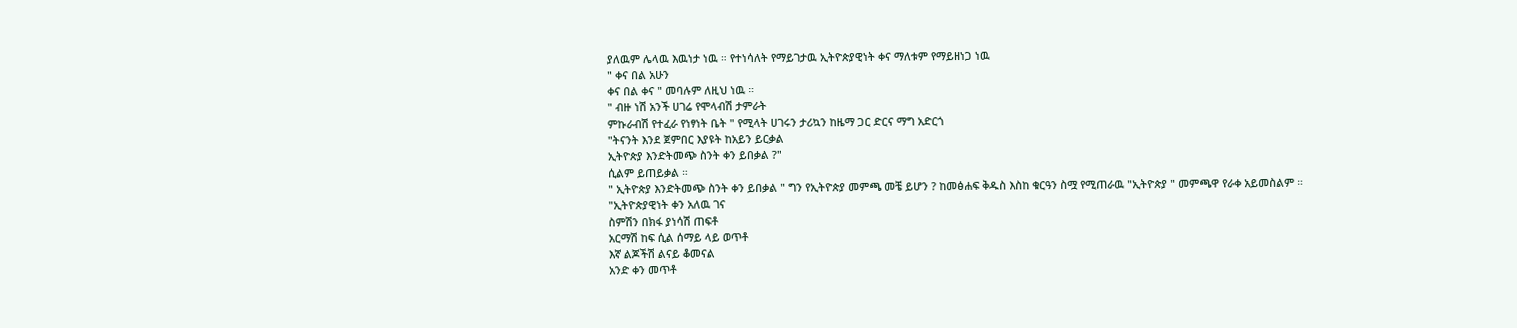ያለዉም ሌላዉ እዉነታ ነዉ ። የተነሳለት የማይገታዉ ኢትዮጵያዊነት ቀና ማለቱም የማይዘነጋ ነዉ
" ቀና በል አሁን
ቀና በል ቀና " መባሉም ለዚህ ነዉ ።
" ብዙ ነሽ አንች ሀገሬ የሞላብሽ ታምራት
ምኩራብሽ የተፈራ የነፃነት ቤት " የሚላት ሀገሩን ታሪኳን ከዜማ ጋር ድርና ማግ አድርጎ
"ትናንት እንደ ጀምበር እያዩት ከአይን ይርቃል
ኢትዮጵያ እንድትመጭ ስንት ቀን ይበቃል ?"
ሲልም ይጠይቃል ።
" ኢትዮጵያ እንድትመጭ ስንት ቀን ይበቃል " ግን የኢትዮጵያ መምጫ መቼ ይሆን ? ከመፅሐፍ ቅዱስ እስከ ቁርዓን ስሟ የሚጠራዉ "ኢትዮጵያ " መምጫዋ የራቀ አይመስልም ።
"ኢትዮጵያዊነት ቀን አለዉ ገና
ስምሽን በክፋ ያነሳሽ ጠፍቶ
አርማሽ ከፍ ሲል ሰማይ ላይ ወጥቶ
እኛ ልጆችሽ ልናይ ቆመናል
አንድ ቀን መጥቶ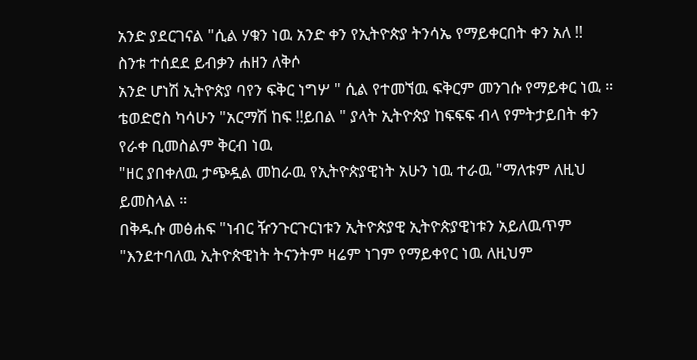አንድ ያደርገናል "ሲል ሃቁን ነዉ አንድ ቀን የኢትዮጵያ ትንሳኤ የማይቀርበት ቀን አለ !!
ስንቱ ተሰደደ ይብቃን ሐዘን ለቅሶ
አንድ ሆነሽ ኢትዮጵያ ባየን ፍቅር ነግሦ " ሲል የተመኘዉ ፍቅርም መንገሱ የማይቀር ነዉ ።
ቴወድሮስ ካሳሁን "አርማሽ ከፍ !!ይበል " ያላት ኢትዮጵያ ከፍፍፍ ብላ የምትታይበት ቀን የራቀ ቢመስልም ቅርብ ነዉ
"ዘር ያበቀለዉ ታጭዷል መከራዉ የኢትዮጵያዊነት አሁን ነዉ ተራዉ "ማለቱም ለዚህ ይመስላል ።
በቅዱሱ መፅሐፍ "ነብር ዥንጉርጉርነቱን ኢትዮጵያዊ ኢትዮጵያዊነቱን አይለዉጥም "እንደተባለዉ ኢትዮጵዊነት ትናንትም ዛሬም ነገም የማይቀየር ነዉ ለዚህም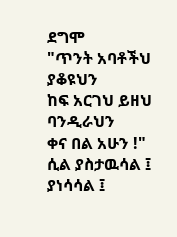ደግሞ
"ጥንት አባቶችህ ያቆዩህን
ከፍ አርገህ ይዘህ ባንዲራህን
ቀና በል አሁን !" ሲል ያስታዉሳል ፤ ያነሳሳል ፤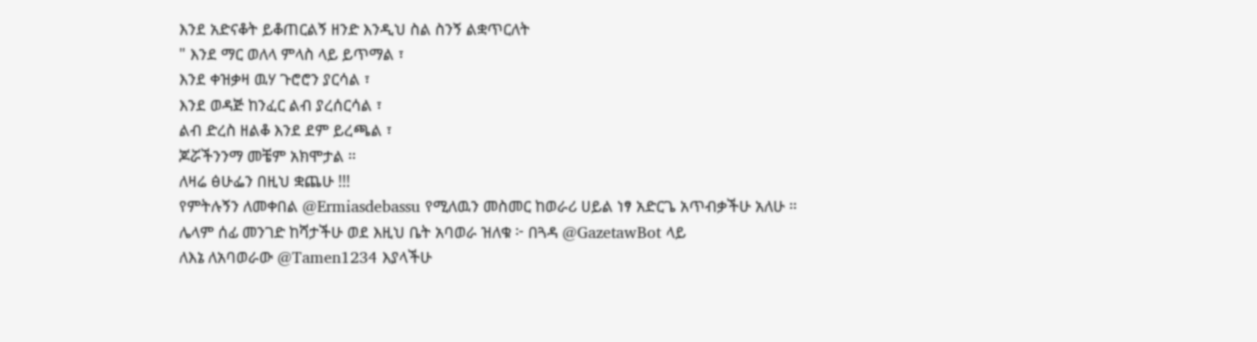እንደ አድናቆት ይቆጠርልኝ ዘንድ እንዲህ ስል ስንኝ ልቋጥርለት
" እንደ ማር ወለላ ምላስ ላይ ይጥማል ፣
እንደ ቀዝቃዛ ዉሃ ጉሮሮን ያርሳል ፣
እንደ ወዳጅ ከንፈር ልብ ያረሰርሳል ፣
ልብ ድረስ ዘልቆ እንደ ደም ይረጫል ፣
ጆሯችንንማ መቼም አክሞታል ።
ለዛሬ ፅሁፌን በዚህ ቋጨሁ !!!
የምትሉኝን ለመቀበል @Ermiasdebassu የሚለዉን መስመር ከወራሪ ሀይል ነፃ አድርጌ አጥብቃችሁ አለሁ ።
ሌላም ሰፊ መንገድ ከሻታችሁ ወደ እዚህ ቤት አባወራ ዝለቁ ፦ በጓዳ @GazetawBot ላይ
ለእኔ ለአባወራው @Tamen1234 እያላችሁ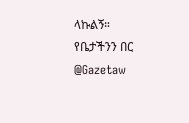ላኩልኝ።
የቤታችንን በር @Gazetaw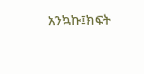አንኳኩ፤ክፍት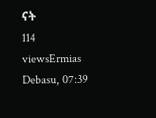ናት
114 viewsErmias Debasu, 07:39